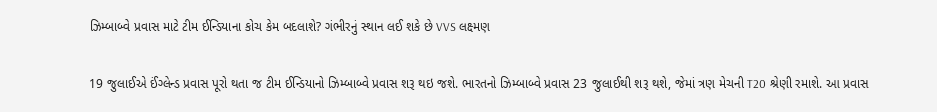ઝિમ્બાબ્વે પ્રવાસ માટે ટીમ ઈન્ડિયાના કોચ કેમ બદલાશે? ગંભીરનું સ્થાન લઈ શકે છે VVS લક્ષ્મણ

19 જુલાઈએ ઈંગ્લેન્ડ પ્રવાસ પૂરો થતા જ ટીમ ઈન્ડિયાનો ઝિમ્બાબ્વે પ્રવાસ શરૂ થઇ જશે. ભારતનો ઝિમ્બાબ્વે પ્રવાસ 23 જુલાઈથી શરૂ થશે, જેમાં ત્રણ મેચની T20 શ્રેણી રમાશે. આ પ્રવાસ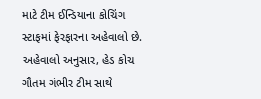માટે ટીમ ઈન્ડિયાના કોચિંગ સ્ટાફમાં ફેરફારના અહેવાલો છે. અહેવાલો અનુસાર, હેડ કોચ ગૌતમ ગંભીર ટીમ સાથે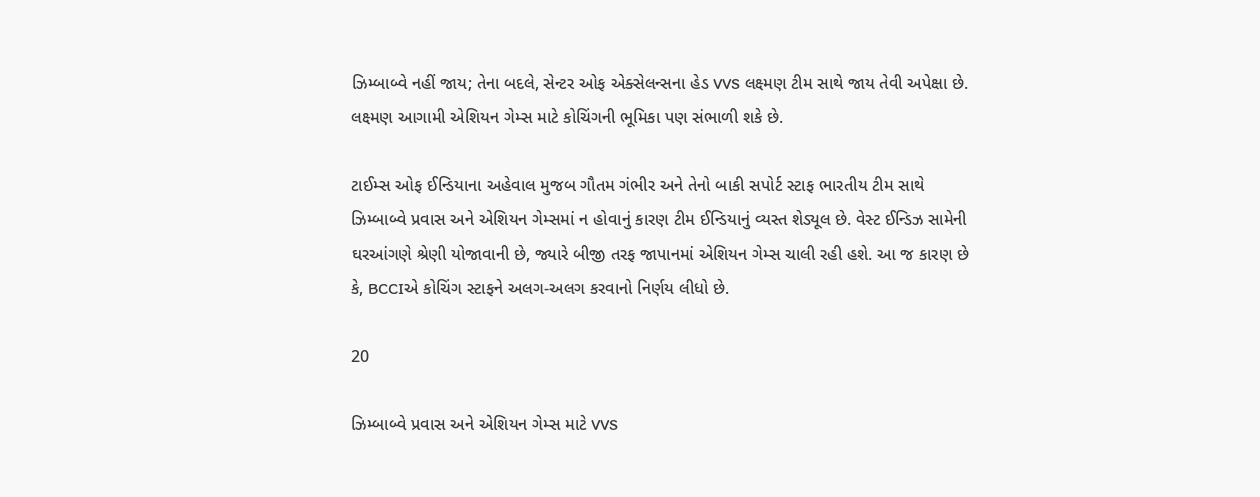ઝિમ્બાબ્વે નહીં જાય; તેના બદલે, સેન્ટર ઓફ એક્સેલન્સના હેડ VVS લક્ષ્મણ ટીમ સાથે જાય તેવી અપેક્ષા છે. લક્ષ્મણ આગામી એશિયન ગેમ્સ માટે કોચિંગની ભૂમિકા પણ સંભાળી શકે છે.

ટાઈમ્સ ઓફ ઈન્ડિયાના અહેવાલ મુજબ ગૌતમ ગંભીર અને તેનો બાકી સપોર્ટ સ્ટાફ ભારતીય ટીમ સાથે ઝિમ્બાબ્વે પ્રવાસ અને એશિયન ગેમ્સમાં ન હોવાનું કારણ ટીમ ઈન્ડિયાનું વ્યસ્ત શેડ્યૂલ છે. વેસ્ટ ઈન્ડિઝ સામેની ઘરઆંગણે શ્રેણી યોજાવાની છે, જ્યારે બીજી તરફ જાપાનમાં એશિયન ગેમ્સ ચાલી રહી હશે. આ જ કારણ છે કે, BCCIએ કોચિંગ સ્ટાફને અલગ-અલગ કરવાનો નિર્ણય લીધો છે.

20

ઝિમ્બાબ્વે પ્રવાસ અને એશિયન ગેમ્સ માટે VVS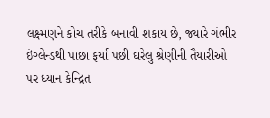લક્ષ્મણને કોચ તરીકે બનાવી શકાય છે, જ્યારે ગંભીર ઇંગ્લેન્ડથી પાછા ફર્યા પછી ઘરેલુ શ્રેણીની તૈયારીઓ પર ધ્યાન કેન્દ્રિત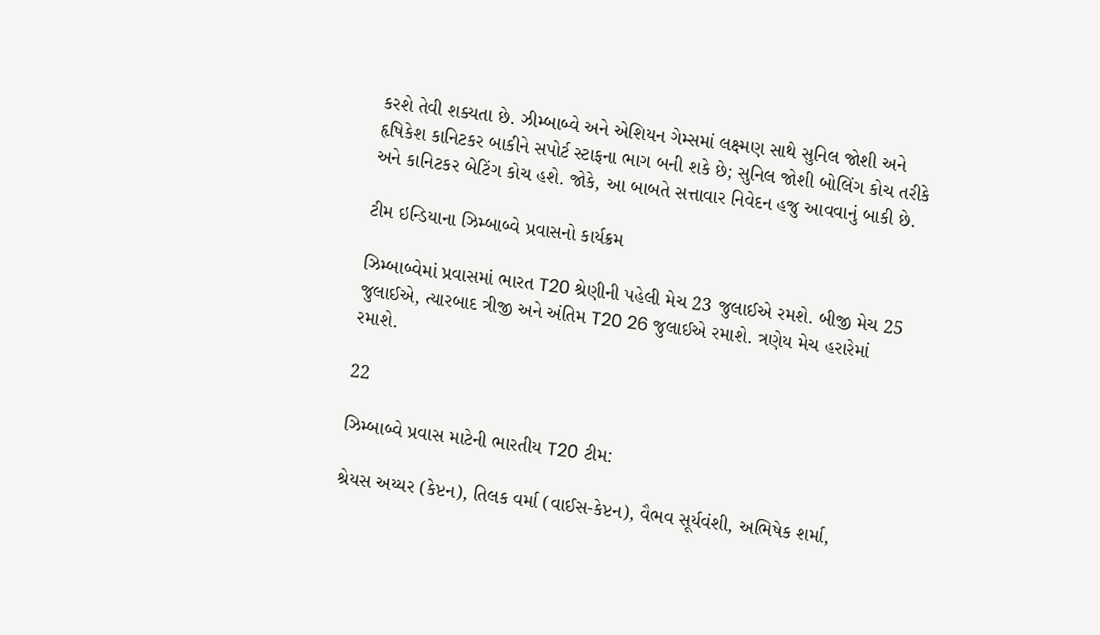કરશે તેવી શક્યતા છે. ઝીમ્બાબ્વે અને એશિયન ગેમ્સમાં લક્ષ્મણ સાથે સુનિલ જોશી અને હૃષિકેશ કાનિટકર બાકીને સપોર્ટ સ્ટાફના ભાગ બની શકે છે; સુનિલ જોશી બોલિંગ કોચ તરીકે અને કાનિટકર બેટિંગ કોચ હશે. જોકે, આ બાબતે સત્તાવાર નિવેદન હજુ આવવાનું બાકી છે.

ટીમ ઇન્ડિયાના ઝિમ્બાબ્વે પ્રવાસનો કાર્યક્રમ

ઝિમ્બાબ્વેમાં પ્રવાસમાં ભારત T20 શ્રેણીની પહેલી મેચ 23 જુલાઈએ રમશે. બીજી મેચ 25 જુલાઈએ, ત્યારબાદ ત્રીજી અને અંતિમ T20 26 જુલાઈએ રમાશે. ત્રણેય મેચ હરારેમાં રમાશે.

22

ઝિમ્બાબ્વે પ્રવાસ માટેની ભારતીય T20 ટીમ:

શ્રેયસ અય્યર (કેપ્ટન), તિલક વર્મા (વાઈસ-કેપ્ટન), વૈભવ સૂર્યવંશી, અભિષેક શર્મા,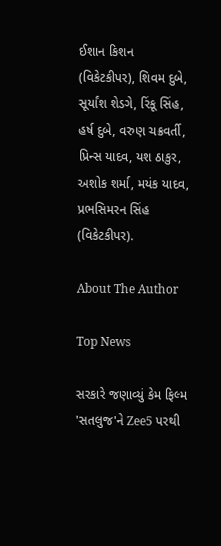ઈશાન કિશન (વિકેટકીપર), શિવમ દુબે, સૂર્યાંશ શેડગે, રિંકૂ સિંહ, હર્ષ દુબે, વરુણ ચક્રવર્તી, પ્રિન્સ યાદવ, યશ ઠાકુર, અશોક શર્મા, મયંક યાદવ, પ્રભસિમરન સિંહ (વિકેટકીપર).

About The Author

Top News

સરકારે જણાવ્યું કેમ ફિલ્મ 'સતલુજ'ને Zee5 પરથી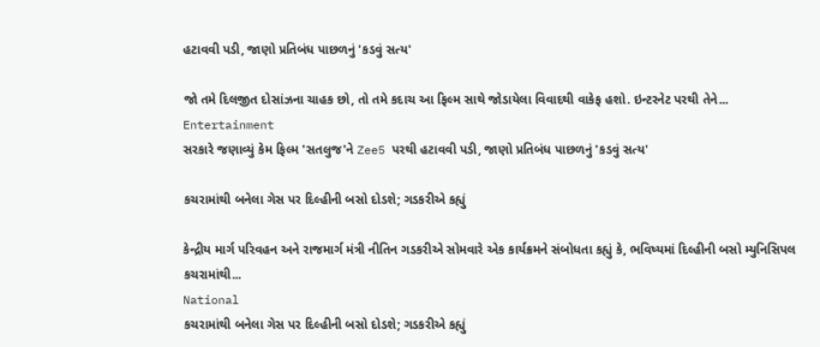હટાવવી પડી, જાણો પ્રતિબંધ પાછળનું 'કડવું સત્ય'

જો તમે દિલજીત દોસાંઝના ચાહક છો, તો તમે કદાચ આ ફિલ્મ સાથે જોડાયેલા વિવાદથી વાકેફ હશો. ઇન્ટરનેટ પરથી તેને...
Entertainment
સરકારે જણાવ્યું કેમ ફિલ્મ 'સતલુજ'ને Zee5 પરથી હટાવવી પડી, જાણો પ્રતિબંધ પાછળનું 'કડવું સત્ય'

કચરામાંથી બનેલા ગેસ પર દિલ્હીની બસો દોડશે; ગડકરીએ કહ્યું

કેન્દ્રીય માર્ગ પરિવહન અને રાજમાર્ગ મંત્રી નીતિન ગડકરીએ સોમવારે એક કાર્યક્રમને સંબોધતા કહ્યું કે, ભવિષ્યમાં દિલ્હીની બસો મ્યુનિસિપલ કચરામાંથી...
National
કચરામાંથી બનેલા ગેસ પર દિલ્હીની બસો દોડશે; ગડકરીએ કહ્યું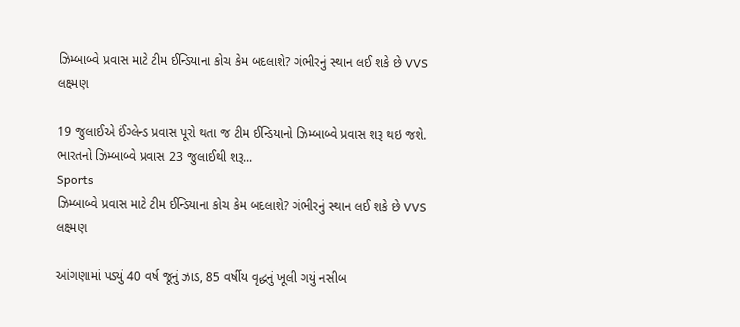ઝિમ્બાબ્વે પ્રવાસ માટે ટીમ ઈન્ડિયાના કોચ કેમ બદલાશે? ગંભીરનું સ્થાન લઈ શકે છે VVS લક્ષ્મણ

19 જુલાઈએ ઈંગ્લેન્ડ પ્રવાસ પૂરો થતા જ ટીમ ઈન્ડિયાનો ઝિમ્બાબ્વે પ્રવાસ શરૂ થઇ જશે. ભારતનો ઝિમ્બાબ્વે પ્રવાસ 23 જુલાઈથી શરૂ...
Sports
ઝિમ્બાબ્વે પ્રવાસ માટે ટીમ ઈન્ડિયાના કોચ કેમ બદલાશે? ગંભીરનું સ્થાન લઈ શકે છે VVS લક્ષ્મણ

આંગણામાં પડ્યું 40 વર્ષ જૂનું ઝાડ, 85 વર્ષીય વૃદ્ધનું ખૂલી ગયું નસીબ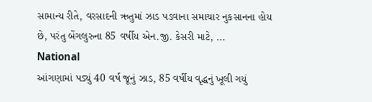સામાન્ય રીતે, વરસાદની ઋતુમાં ઝાડ પડવાના સમાચાર નુકસાનના હોય છે, પરંતુ બેંગલુરુના 85 વર્ષીય એન.જી. કેસરી માટે, ...
National
આંગણામાં પડ્યું 40 વર્ષ જૂનું ઝાડ, 85 વર્ષીય વૃદ્ધનું ખૂલી ગયું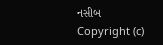નસીબ
Copyright (c)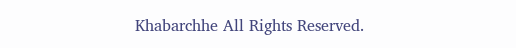Khabarchhe All Rights Reserved.